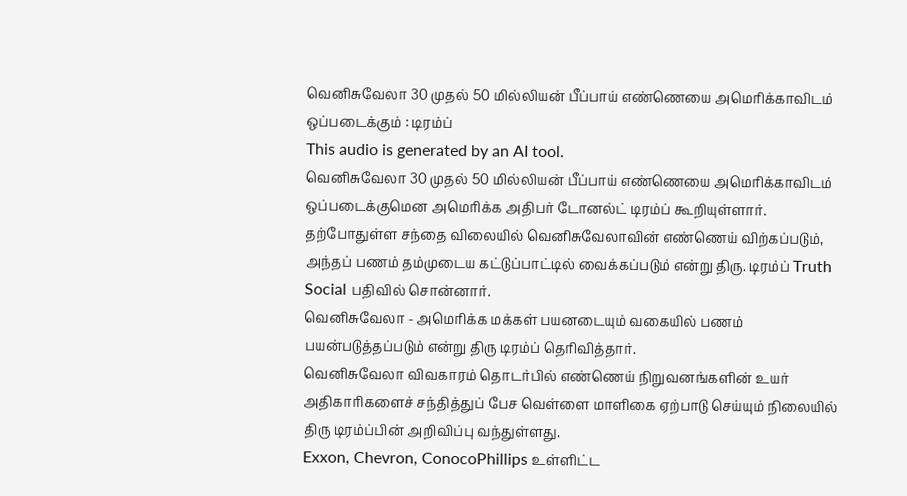வெனிசுவேலா 30 முதல் 50 மில்லியன் பீப்பாய் எண்ணெயை அமெரிக்காவிடம் ஒப்படைக்கும் : டிரம்ப்
This audio is generated by an AI tool.
வெனிசுவேலா 30 முதல் 50 மில்லியன் பீப்பாய் எண்ணெயை அமெரிக்காவிடம் ஒப்படைக்குமென அமெரிக்க அதிபர் டோனல்ட் டிரம்ப் கூறியுள்ளார்.
தற்போதுள்ள சந்தை விலையில் வெனிசுவேலாவின் எண்ணெய் விற்கப்படும், அந்தப் பணம் தம்முடைய கட்டுப்பாட்டில் வைக்கப்படும் என்று திரு. டிரம்ப் Truth Social பதிவில் சொன்னார்.
வெனிசுவேலா - அமெரிக்க மக்கள் பயனடையும் வகையில் பணம் பயன்படுத்தப்படும் என்று திரு டிரம்ப் தெரிவித்தார்.
வெனிசுவேலா விவகாரம் தொடர்பில் எண்ணெய் நிறுவனங்களின் உயர் அதிகாரிகளைச் சந்தித்துப் பேச வெள்ளை மாளிகை ஏற்பாடு செய்யும் நிலையில் திரு டிரம்ப்பின் அறிவிப்பு வந்துள்ளது.
Exxon, Chevron, ConocoPhillips உள்ளிட்ட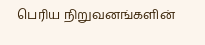பெரிய நிறுவனங்களின்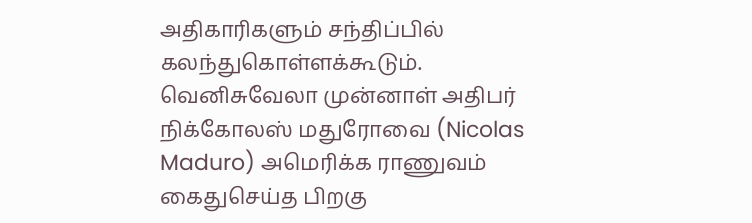அதிகாரிகளும் சந்திப்பில் கலந்துகொள்ளக்கூடும்.
வெனிசுவேலா முன்னாள் அதிபர் நிக்கோலஸ் மதுரோவை (Nicolas Maduro) அமெரிக்க ராணுவம் கைதுசெய்த பிறகு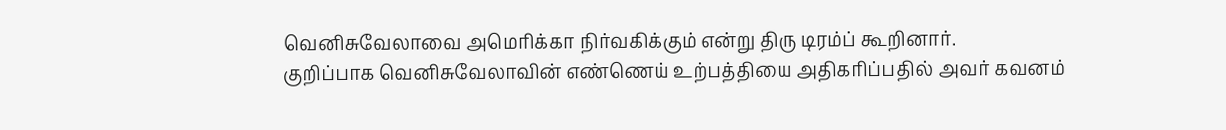வெனிசுவேலாவை அமெரிக்கா நிர்வகிக்கும் என்று திரு டிரம்ப் கூறினார்.
குறிப்பாக வெனிசுவேலாவின் எண்ணெய் உற்பத்தியை அதிகரிப்பதில் அவர் கவனம்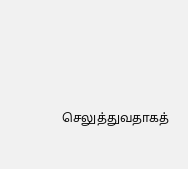செலுத்துவதாகத்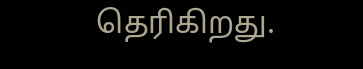தெரிகிறது.